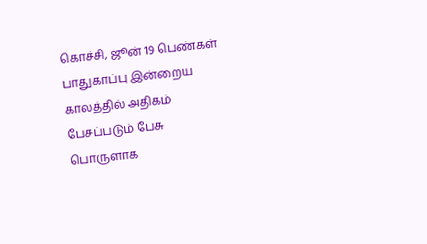கொச்சி, ஜூன் 19 பெண்கள் பாதுகாப்பு இன்றைய காலத்தில் அதிகம் பேசப்படும் பேசு பொருளாக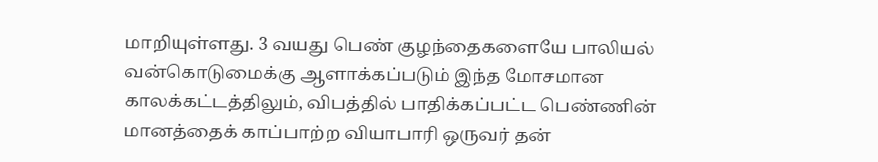மாறியுள்ளது. 3 வயது பெண் குழந்தைகளையே பாலியல் வன்கொடுமைக்கு ஆளாக்கப்படும் இந்த மோசமான காலக்கட்டத்திலும், விபத்தில் பாதிக்கப்பட்ட பெண்ணின் மானத்தைக் காப்பாற்ற வியாபாரி ஒருவர் தன்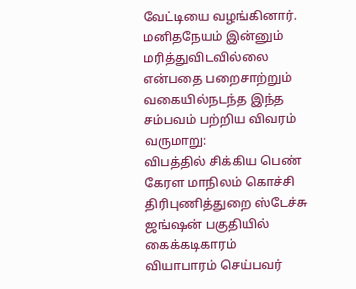வேட்டியை வழங்கினார். மனிதநேயம் இன்னும் மரித்துவிடவில்லை என்பதை பறைசாற்றும் வகையில்நடந்த இந்த சம்பவம் பற்றிய விவரம் வருமாறு:
விபத்தில் சிக்கிய பெண்
கேரள மாநிலம் கொச்சி திரிபுணித்துறை ஸ்டேச்சு ஜங்ஷன் பகுதியில் கைக்கடிகாரம் வியாபாரம் செய்பவர்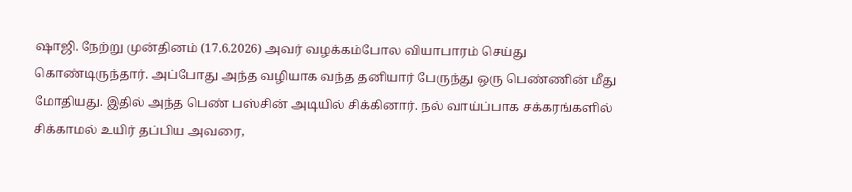ஷாஜி. நேற்று முன்தினம் (17.6.2026) அவர் வழக்கம்போல வியாபாரம் செய்து கொண்டிருந்தார். அப்போது அந்த வழியாக வந்த தனியார் பேருந்து ஒரு பெண்ணின் மீது மோதியது. இதில் அந்த பெண் பஸ்சின் அடியில் சிக்கினார். நல் வாய்ப்பாக சக்கரங்களில் சிக்காமல் உயிர் தப்பிய அவரை,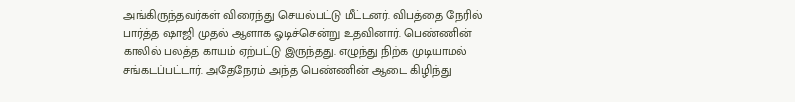அங்கிருந்தவர்கள் விரைந்து செயல்பட்டு மீட்டனர். விபத்தை நேரில் பார்த்த ஷாஜி முதல் ஆளாக ஓடிச்சென்று உதவினார். பெண்ணின் காலில் பலத்த காயம் ஏற்பட்டு இருந்தது. எழுந்து நிற்க முடியாமல் சங்கடப்பட்டார். அதேநேரம் அந்த பெண்ணின் ஆடை கிழிந்து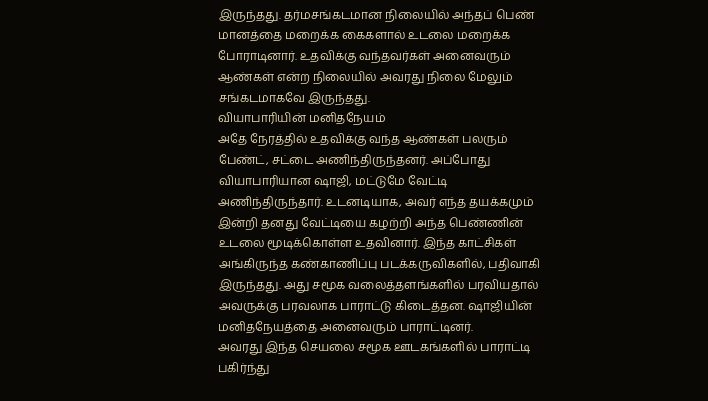இருந்தது. தர்மசங்கடமான நிலையில் அந்தப் பெண் மானத்தை மறைக்க கைகளால் உடலை மறைக்க போராடினார். உதவிக்கு வந்தவர்கள் அனைவரும் ஆண்கள் என்ற நிலையில் அவரது நிலை மேலும் சங்கடமாகவே இருந்தது.
வியாபாரியின் மனிதநேயம்
அதே நேரத்தில் உதவிக்கு வந்த ஆண்கள் பலரும் பேண்ட், சட்டை அணிந்திருந்தனர். அப்போது வியாபாரியான ஷாஜி, மட்டுமே வேட்டி அணிந்திருந்தார். உடனடியாக, அவர் எந்த தயக்கமும் இன்றி தனது வேட்டியை கழற்றி அந்த பெண்ணின் உடலை மூடிக்கொள்ள உதவினார். இந்த காட்சிகள் அங்கிருந்த கண்காணிப்பு படக்கருவிகளில், பதிவாகி இருந்தது. அது சமூக வலைத்தளங்களில் பரவியதால் அவருக்கு பரவலாக பாராட்டு கிடைத்தன. ஷாஜியின் மனிதநேயத்தை அனைவரும் பாராட்டினர்.
அவரது இந்த செயலை சமூக ஊடகங்களில் பாராட்டி பகிர்ந்து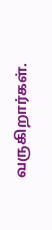வருகிறார்கள்.